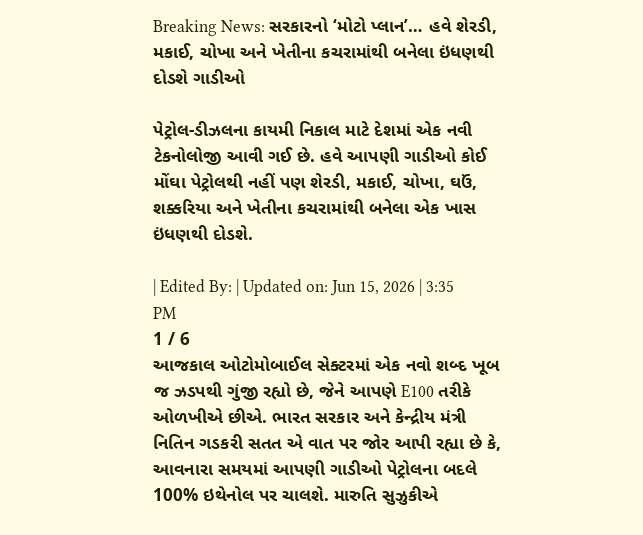Breaking News: સરકારનો ‘મોટો પ્લાન’… હવે શેરડી, મકાઈ, ચોખા અને ખેતીના કચરામાંથી બનેલા ઇંધણથી દોડશે ગાડીઓ

પેટ્રોલ-ડીઝલના કાયમી નિકાલ માટે દેશમાં એક નવી ટેકનોલોજી આવી ગઈ છે. હવે આપણી ગાડીઓ કોઈ મોંઘા પેટ્રોલથી નહીં પણ શેરડી, મકાઈ, ચોખા, ઘઉં, શક્કરિયા અને ખેતીના કચરામાંથી બનેલા એક ખાસ ઇંધણથી દોડશે.

| Edited By: | Updated on: Jun 15, 2026 | 3:35 PM
1 / 6
આજકાલ ઓટોમોબાઈલ સેક્ટરમાં એક નવો શબ્દ ખૂબ જ ઝડપથી ગુંજી રહ્યો છે, જેને આપણે E100 તરીકે ઓળખીએ છીએ. ભારત સરકાર અને કેન્દ્રીય મંત્રી નિતિન ગડકરી સતત એ વાત પર જોર આપી રહ્યા છે કે, આવનારા સમયમાં આપણી ગાડીઓ પેટ્રોલના બદલે 100% ઇથેનોલ પર ચાલશે. મારુતિ સુઝુકીએ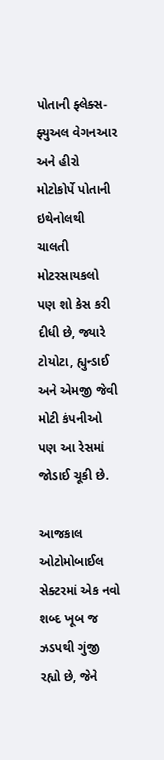પોતાની ફ્લેક્સ-ફ્યુઅલ વેગનઆર અને હીરો મોટોકોર્પે પોતાની ઇથેનોલથી ચાલતી મોટરસાયકલો પણ શો કેસ કરી દીધી છે, જ્યારે ટોયોટા, હ્યુન્ડાઈ અને એમજી જેવી મોટી કંપનીઓ પણ આ રેસમાં જોડાઈ ચૂકી છે.

આજકાલ ઓટોમોબાઈલ સેક્ટરમાં એક નવો શબ્દ ખૂબ જ ઝડપથી ગુંજી રહ્યો છે, જેને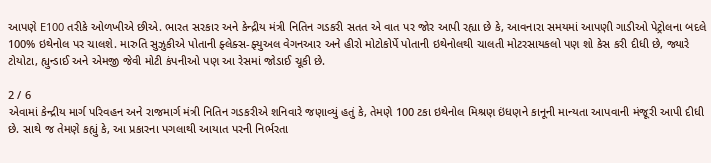આપણે E100 તરીકે ઓળખીએ છીએ. ભારત સરકાર અને કેન્દ્રીય મંત્રી નિતિન ગડકરી સતત એ વાત પર જોર આપી રહ્યા છે કે, આવનારા સમયમાં આપણી ગાડીઓ પેટ્રોલના બદલે 100% ઇથેનોલ પર ચાલશે. મારુતિ સુઝુકીએ પોતાની ફ્લેક્સ-ફ્યુઅલ વેગનઆર અને હીરો મોટોકોર્પે પોતાની ઇથેનોલથી ચાલતી મોટરસાયકલો પણ શો કેસ કરી દીધી છે, જ્યારે ટોયોટા, હ્યુન્ડાઈ અને એમજી જેવી મોટી કંપનીઓ પણ આ રેસમાં જોડાઈ ચૂકી છે.

2 / 6
એવામાં કેન્દ્રીય માર્ગ પરિવહન અને રાજમાર્ગ મંત્રી નિતિન ગડકરીએ શનિવારે જણાવ્યું હતું કે, તેમણે 100 ટકા ઇથેનોલ મિશ્રણ ઇંધણને કાનૂની માન્યતા આપવાની મંજૂરી આપી દીધી છે. સાથે જ તેમણે કહ્યું કે, આ પ્રકારના પગલાથી આયાત પરની નિર્ભરતા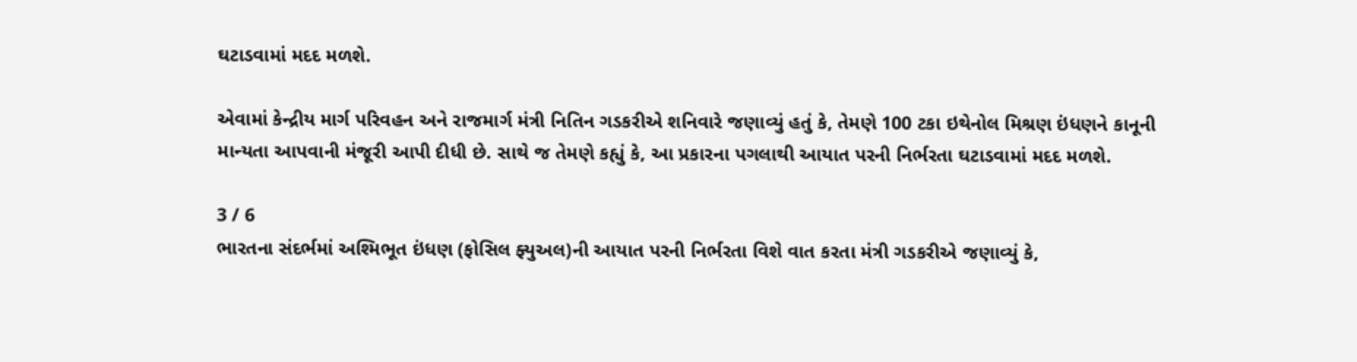ઘટાડવામાં મદદ મળશે.

એવામાં કેન્દ્રીય માર્ગ પરિવહન અને રાજમાર્ગ મંત્રી નિતિન ગડકરીએ શનિવારે જણાવ્યું હતું કે, તેમણે 100 ટકા ઇથેનોલ મિશ્રણ ઇંધણને કાનૂની માન્યતા આપવાની મંજૂરી આપી દીધી છે. સાથે જ તેમણે કહ્યું કે, આ પ્રકારના પગલાથી આયાત પરની નિર્ભરતા ઘટાડવામાં મદદ મળશે.

3 / 6
ભારતના સંદર્ભમાં અશ્મિભૂત ઇંધણ (ફોસિલ ફ્યુઅલ)ની આયાત પરની નિર્ભરતા વિશે વાત કરતા મંત્રી ગડકરીએ જણાવ્યું કે,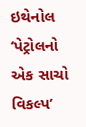ઇથેનોલ ‘પેટ્રોલનો એક સાચો વિકલ્પ’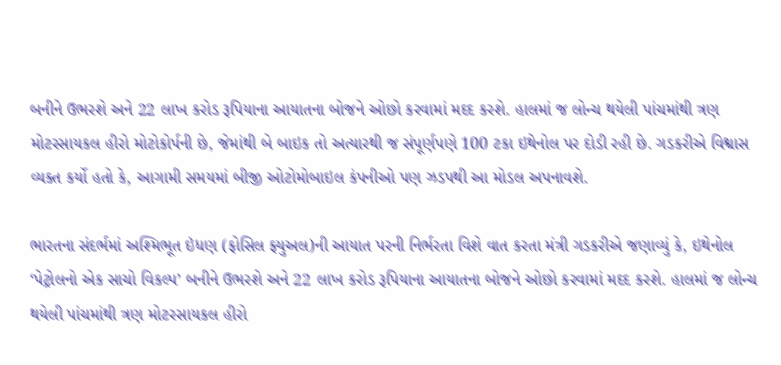બનીને ઉભરશે અને 22 લાખ કરોડ રૂપિયાના આયાતના બોજને ઓછો કરવામાં મદદ કરશે. હાલમાં જ લોન્ચ થયેલી પાંચમાંથી ત્રણ મોટરસાયકલ હીરો મોટોકોર્પની છે, જેમાંથી બે બાઇક તો અત્યારથી જ સંપૂર્ણપણે 100 ટકા ઇથેનોલ પર દોડી રહી છે. ગડકરીએ વિશ્વાસ વ્યક્ત કર્યો હતો કે, આગામી સમયમાં બીજી ઓટોમોબાઇલ કંપનીઓ પણ ઝડપથી આ મોડલ અપનાવશે.

ભારતના સંદર્ભમાં અશ્મિભૂત ઇંધણ (ફોસિલ ફ્યુઅલ)ની આયાત પરની નિર્ભરતા વિશે વાત કરતા મંત્રી ગડકરીએ જણાવ્યું કે, ઇથેનોલ ‘પેટ્રોલનો એક સાચો વિકલ્પ’ બનીને ઉભરશે અને 22 લાખ કરોડ રૂપિયાના આયાતના બોજને ઓછો કરવામાં મદદ કરશે. હાલમાં જ લોન્ચ થયેલી પાંચમાંથી ત્રણ મોટરસાયકલ હીરો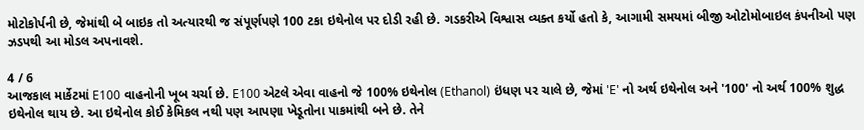મોટોકોર્પની છે, જેમાંથી બે બાઇક તો અત્યારથી જ સંપૂર્ણપણે 100 ટકા ઇથેનોલ પર દોડી રહી છે. ગડકરીએ વિશ્વાસ વ્યક્ત કર્યો હતો કે, આગામી સમયમાં બીજી ઓટોમોબાઇલ કંપનીઓ પણ ઝડપથી આ મોડલ અપનાવશે.

4 / 6
આજકાલ માર્કેટમાં E100 વાહનોની ખૂબ ચર્ચા છે. E100 એટલે એવા વાહનો જે 100% ઇથેનોલ (Ethanol) ઇંધણ પર ચાલે છે, જેમાં 'E' નો અર્થ ઇથેનોલ અને '100' નો અર્થ 100% શુદ્ધ ઇથેનોલ થાય છે. આ ઇથેનોલ કોઈ કેમિકલ નથી પણ આપણા ખેડૂતોના પાકમાંથી બને છે. તેને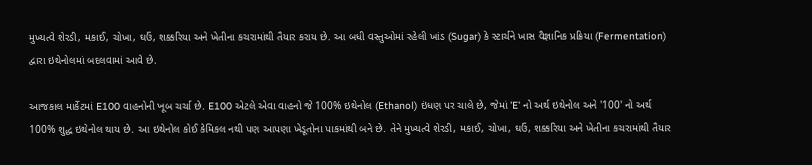મુખ્યત્વે શેરડી, મકાઈ, ચોખા, ઘઉં, શક્કરિયા અને ખેતીના કચરામાંથી તૈયાર કરાય છે. આ બધી વસ્તુઓમાં રહેલી ખાંડ (Sugar) કે સ્ટાર્ચને ખાસ વૈજ્ઞાનિક પ્રક્રિયા (Fermentation) દ્વારા ઇથેનોલમાં બદલવામાં આવે છે.

આજકાલ માર્કેટમાં E100 વાહનોની ખૂબ ચર્ચા છે. E100 એટલે એવા વાહનો જે 100% ઇથેનોલ (Ethanol) ઇંધણ પર ચાલે છે, જેમાં 'E' નો અર્થ ઇથેનોલ અને '100' નો અર્થ 100% શુદ્ધ ઇથેનોલ થાય છે. આ ઇથેનોલ કોઈ કેમિકલ નથી પણ આપણા ખેડૂતોના પાકમાંથી બને છે. તેને મુખ્યત્વે શેરડી, મકાઈ, ચોખા, ઘઉં, શક્કરિયા અને ખેતીના કચરામાંથી તૈયાર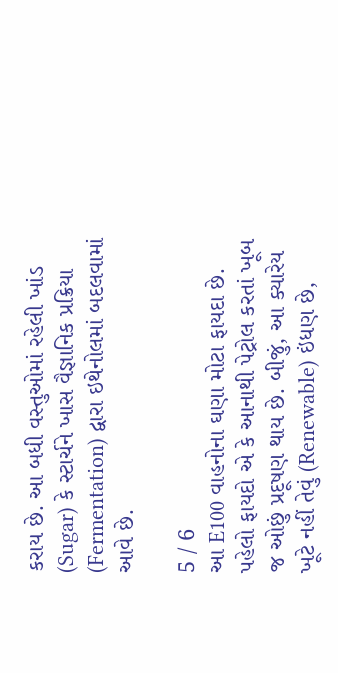કરાય છે. આ બધી વસ્તુઓમાં રહેલી ખાંડ (Sugar) કે સ્ટાર્ચને ખાસ વૈજ્ઞાનિક પ્રક્રિયા (Fermentation) દ્વારા ઇથેનોલમાં બદલવામાં આવે છે.

5 / 6
આ E100 વાહનોના ઘણા મોટા ફાયદા છે. પહેલો ફાયદો એ કે આનાથી પેટ્રોલ કરતાં ખૂબ જ ઓછું પ્રદૂષણ થાય છે. બીજું, આ ક્યારેય ખૂટે નહીં તેવું (Renewable) ઇંધણ છે,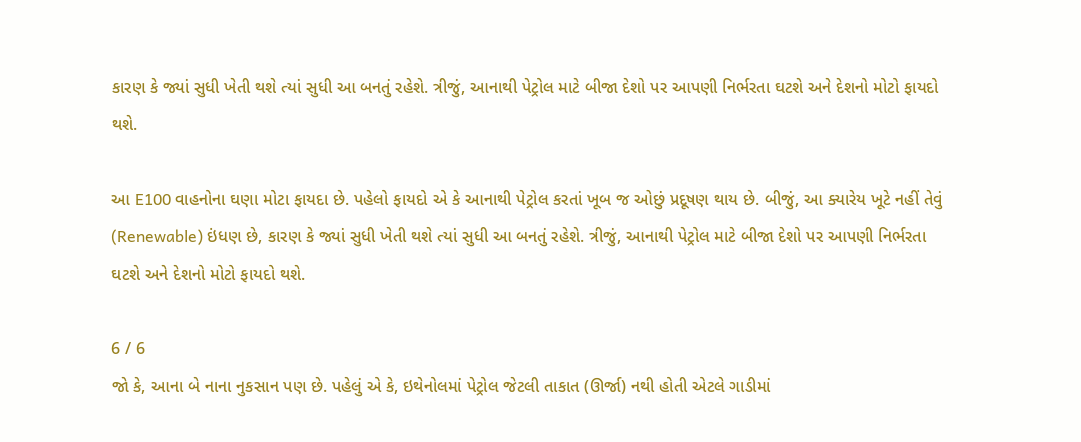કારણ કે જ્યાં સુધી ખેતી થશે ત્યાં સુધી આ બનતું રહેશે. ત્રીજું, આનાથી પેટ્રોલ માટે બીજા દેશો પર આપણી નિર્ભરતા ઘટશે અને દેશનો મોટો ફાયદો થશે.

આ E100 વાહનોના ઘણા મોટા ફાયદા છે. પહેલો ફાયદો એ કે આનાથી પેટ્રોલ કરતાં ખૂબ જ ઓછું પ્રદૂષણ થાય છે. બીજું, આ ક્યારેય ખૂટે નહીં તેવું (Renewable) ઇંધણ છે, કારણ કે જ્યાં સુધી ખેતી થશે ત્યાં સુધી આ બનતું રહેશે. ત્રીજું, આનાથી પેટ્રોલ માટે બીજા દેશો પર આપણી નિર્ભરતા ઘટશે અને દેશનો મોટો ફાયદો થશે.

6 / 6
જો કે, આના બે નાના નુકસાન પણ છે. પહેલું એ કે, ઇથેનોલમાં પેટ્રોલ જેટલી તાકાત (ઊર્જા) નથી હોતી એટલે ગાડીમાં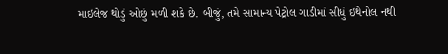માઇલેજ થોડું ઓછું મળી શકે છે. બીજું, તમે સામાન્ય પેટ્રોલ ગાડીમાં સીધું ઇથેનોલ નથી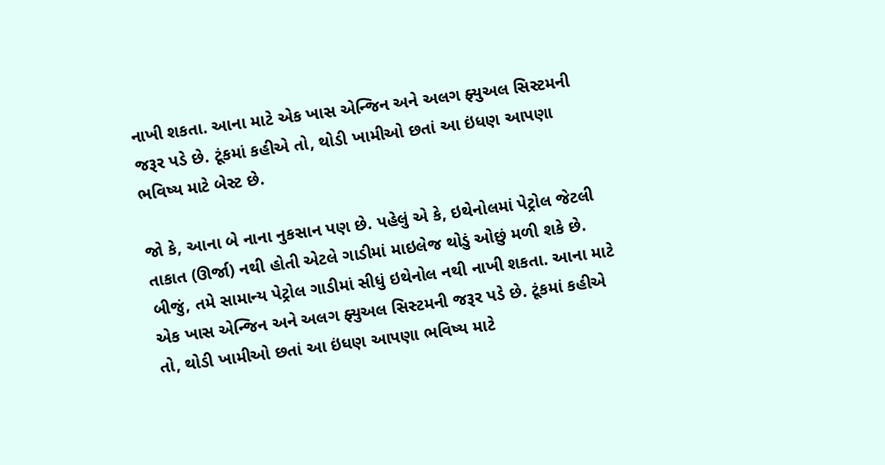નાખી શકતા. આના માટે એક ખાસ એન્જિન અને અલગ ફ્યુઅલ સિસ્ટમની જરૂર પડે છે. ટૂંકમાં કહીએ તો, થોડી ખામીઓ છતાં આ ઇંધણ આપણા ભવિષ્ય માટે બેસ્ટ છે.

જો કે, આના બે નાના નુકસાન પણ છે. પહેલું એ કે, ઇથેનોલમાં પેટ્રોલ જેટલી તાકાત (ઊર્જા) નથી હોતી એટલે ગાડીમાં માઇલેજ થોડું ઓછું મળી શકે છે. બીજું, તમે સામાન્ય પેટ્રોલ ગાડીમાં સીધું ઇથેનોલ નથી નાખી શકતા. આના માટે એક ખાસ એન્જિન અને અલગ ફ્યુઅલ સિસ્ટમની જરૂર પડે છે. ટૂંકમાં કહીએ તો, થોડી ખામીઓ છતાં આ ઇંધણ આપણા ભવિષ્ય માટે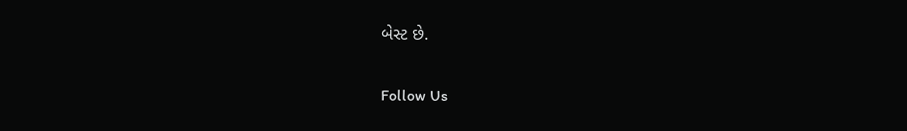બેસ્ટ છે.

Follow Us